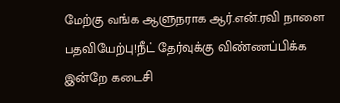மேற்கு வங்க ஆளுநராக ஆர்.என்.ரவி நாளை பதவியேற்பு!நீட் தேர்வுக்கு விண்ணப்பிக்க இன்றே கடைசி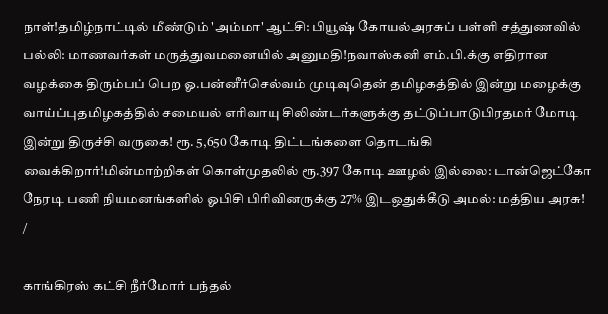நாள்!தமிழ்நாட்டில் மீண்டும் 'அம்மா' ஆட்சி: பியூஷ் கோயல்அரசுப் பள்ளி சத்துணவில் பல்லி: மாணவர்கள் மருத்துவமனையில் அனுமதி!நவாஸ்கனி எம்.பி.க்கு எதிரான வழக்கை திரும்பப் பெற ஓ.பன்னீர்செல்வம் முடிவுதென் தமிழகத்தில் இன்று மழைக்கு வாய்ப்புதமிழகத்தில் சமையல் எரிவாயு சிலிண்டர்களுக்கு தட்டுப்பாடுபிரதமர் மோடி இன்று திருச்சி வருகை! ரூ. 5,650 கோடி திட்டங்களை தொடங்கி வைக்கிறார்!மின்மாற்றிகள் கொள்முதலில் ரூ.397 கோடி ஊழல் இல்லை: டான்ஜெட்கோ நேரடி பணி நியமனங்களில் ஓபிசி பிரிவினருக்கு 27% இடஒதுக்கீடு அமல்: மத்திய அரசு!
/

காங்கிரஸ் கட்சி நீர்மோர் பந்தல்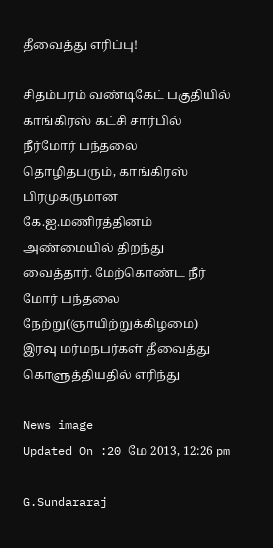தீவைத்து எரிப்பு!

சிதம்பரம் வண்டிகேட் பகுதியில் காங்கிரஸ் கட்சி சார்பில் நீர்மோர் பந்தலை தொழிதபரும், காங்கிரஸ் பிரமுகருமான கே.ஐ.மணிரத்தினம் அண்மையில் திறந்து வைத்தார். மேற்கொண்ட நீர் மோர் பந்தலை  நேற்று(ஞாயிற்றுக்கிழமை) இரவு மர்மநபர்கள் தீவைத்து கொளுத்தியதில் எரிந்து

News image
Updated On :20 மே 2013, 12:26 pm

G.Sundararaj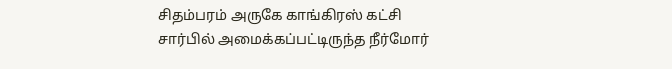சிதம்பரம் அருகே காங்கிரஸ் கட்சி சார்பில் அமைக்கப்பட்டிருந்த நீர்மோர்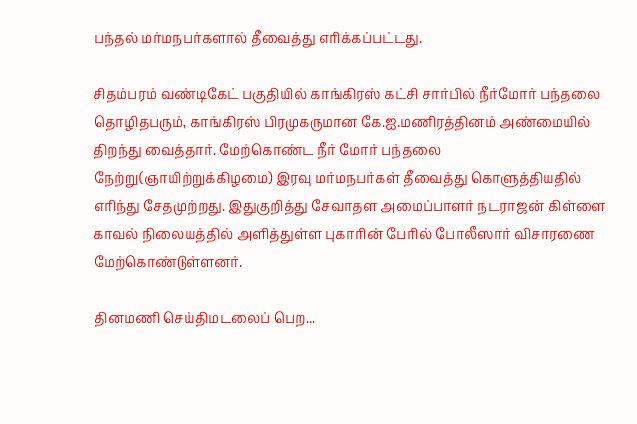பந்தல் மர்மநபர்களால் தீவைத்து எரிக்கப்பட்டது.

சிதம்பரம் வண்டிகேட் பகுதியில் காங்கிரஸ் கட்சி சார்பில் நீர்மோர் பந்தலை தொழிதபரும், காங்கிரஸ் பிரமுகருமான கே.ஐ.மணிரத்தினம் அண்மையில் திறந்து வைத்தார். மேற்கொண்ட நீர் மோர் பந்தலை  நேற்று(ஞாயிற்றுக்கிழமை) இரவு மர்மநபர்கள் தீவைத்து கொளுத்தியதில் எரிந்து சேதமுற்றது. இதுகுறித்து சேவாதள அமைப்பாளர் நடராஜன் கிள்ளை காவல் நிலையத்தில் அளித்துள்ள புகாரின் பேரில் போலீஸார் விசாரணை மேற்கொண்டுள்ளனர்.

தினமணி செய்திமடலைப் பெற...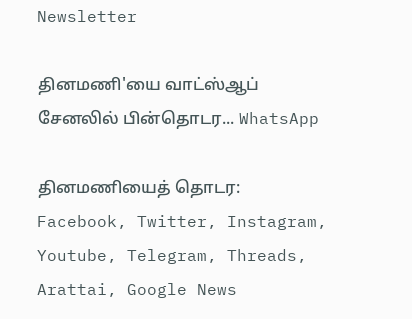Newsletter

தினமணி'யை வாட்ஸ்ஆப் சேனலில் பின்தொடர... WhatsApp

தினமணியைத் தொடர: Facebook, Twitter, Instagram, Youtube, Telegram, Threads, Arattai, Google News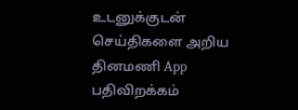உடனுக்குடன் செய்திகளை அறிய தினமணி App பதிவிறக்கம்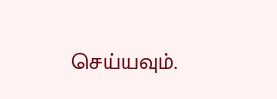செய்யவும்.